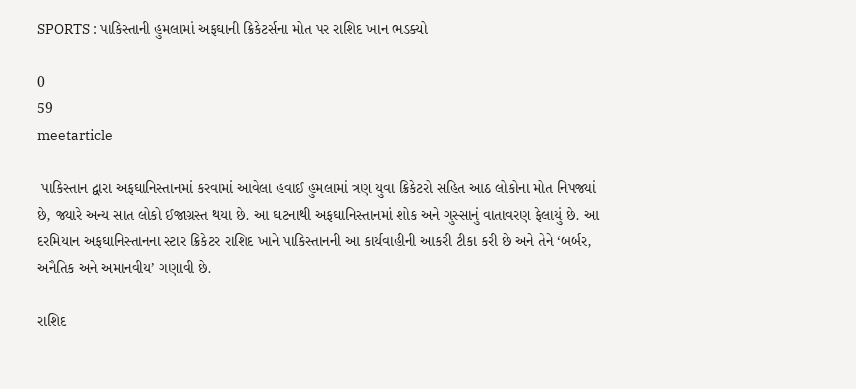SPORTS : પાકિસ્તાની હુમલામાં અફઘાની ક્રિકેટર્સના મોત પર રાશિદ ખાન ભડક્યો

0
59
meetarticle

 પાકિસ્તાન દ્વારા અફઘાનિસ્તાનમાં કરવામાં આવેલા હવાઈ હુમલામાં ત્રણ યુવા ક્રિકેટરો સહિત આઠ લોકોના મોત નિપજ્યાં છે, જ્યારે અન્ય સાત લોકો ઈજાગ્રસ્ત થયા છે. આ ઘટનાથી અફઘાનિસ્તાનમાં શોક અને ગુસ્સાનું વાતાવરણ ફેલાયું છે. આ દરમિયાન અફઘાનિસ્તાનના સ્ટાર ક્રિકેટર રાશિદ ખાને પાકિસ્તાનની આ કાર્યવાહીની આકરી ટીકા કરી છે અને તેને ‘બર્બર, અનૈતિક અને અમાનવીય’ ગણાવી છે.

રાશિદ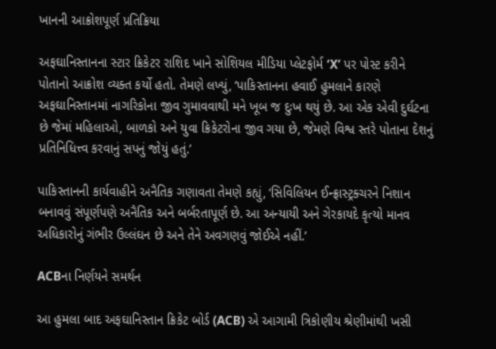ખાનની આક્રોશપૂર્ણ પ્રતિક્રિયા

અફઘાનિસ્તાનના સ્ટાર ક્રિકેટર રાશિદ ખાને સોશિયલ મીડિયા પ્લેટફોર્મ ‘X’ પર પોસ્ટ કરીને પોતાનો આક્રોશ વ્યક્ત કર્યો હતો. તેમણે લખ્યું, ‘પાકિસ્તાનના હવાઈ હુમલાને કારણે અફઘાનિસ્તાનમાં નાગરિકોના જીવ ગુમાવવાથી મને ખૂબ જ દુઃખ થયું છે. આ એક એવી દુર્ઘટના છે જેમાં મહિલાઓ, બાળકો અને યુવા ક્રિકેટરોના જીવ ગયા છે, જેમણે વિશ્વ સ્તરે પોતાના દેશનું પ્રતિનિધિત્ત્વ કરવાનું સપનું જોયું હતું.’

પાકિસ્તાનની કાર્યવાહીને અનૈતિક ગણાવતા તેમણે કહ્યું, ‘સિવિલિયન ઈન્ફ્રાસ્ટ્રક્ચરને નિશાન બનાવવું સંપૂર્ણપણે અનૈતિક અને બર્બરતાપૂર્ણ છે. આ અન્યાયી અને ગેરકાયદે કૃત્યો માનવ અધિકારોનું ગંભીર ઉલ્લંઘન છે અને તેને અવગણવું જોઈએ નહીં.’

ACBના નિર્ણયને સમર્થન

આ હુમલા બાદ અફઘાનિસ્તાન ક્રિકેટ બોર્ડ (ACB) એ આગામી ત્રિકોણીય શ્રેણીમાંથી ખસી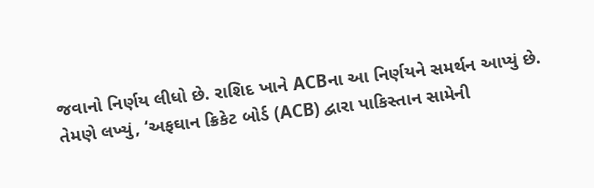જવાનો નિર્ણય લીધો છે. રાશિદ ખાને ACBના આ નિર્ણયને સમર્થન આપ્યું છે. તેમણે લખ્યું, ‘અફઘાન ક્રિકેટ બોર્ડ (ACB) દ્વારા પાકિસ્તાન સામેની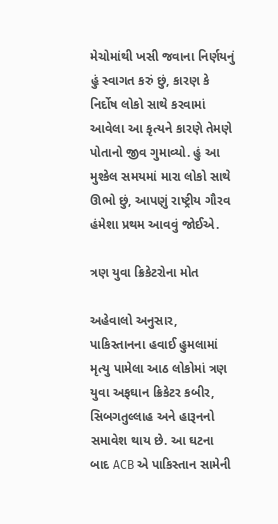મેચોમાંથી ખસી જવાના નિર્ણયનું હું સ્વાગત કરું છું, કારણ કે નિર્દોષ લોકો સાથે કરવામાં આવેલા આ કૃત્યને કારણે તેમણે પોતાનો જીવ ગુમાવ્યો. હું આ મુશ્કેલ સમયમાં મારા લોકો સાથે ઊભો છું, આપણું રાષ્ટ્રીય ગૌરવ હંમેશા પ્રથમ આવવું જોઈએ.

ત્રણ યુવા ક્રિકેટરોના મોત

અહેવાલો અનુસાર, પાકિસ્તાનના હવાઈ હુમલામાં મૃત્યુ પામેલા આઠ લોકોમાં ત્રણ યુવા અફઘાન ક્રિકેટર કબીર, સિબગતુલ્લાહ અને હારૂનનો સમાવેશ થાય છે. આ ઘટના બાદ ACB એ પાકિસ્તાન સામેની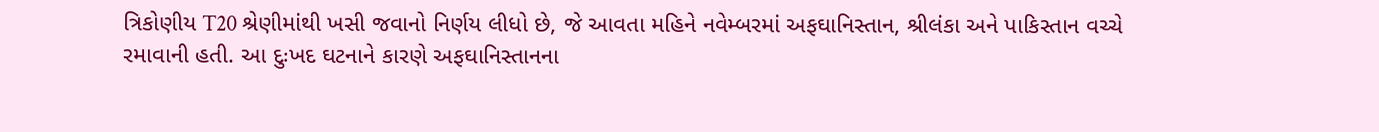ત્રિકોણીય T20 શ્રેણીમાંથી ખસી જવાનો નિર્ણય લીધો છે, જે આવતા મહિને નવેમ્બરમાં અફઘાનિસ્તાન, શ્રીલંકા અને પાકિસ્તાન વચ્ચે રમાવાની હતી. આ દુઃખદ ઘટનાને કારણે અફઘાનિસ્તાનના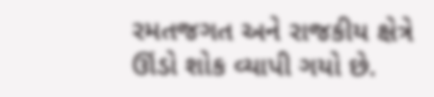રમતજગત અને રાજકીય ક્ષેત્રે ઊંડો શોક વ્યાપી ગયો છે.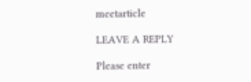meetarticle

LEAVE A REPLY

Please enter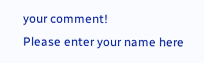your comment!
Please enter your name here